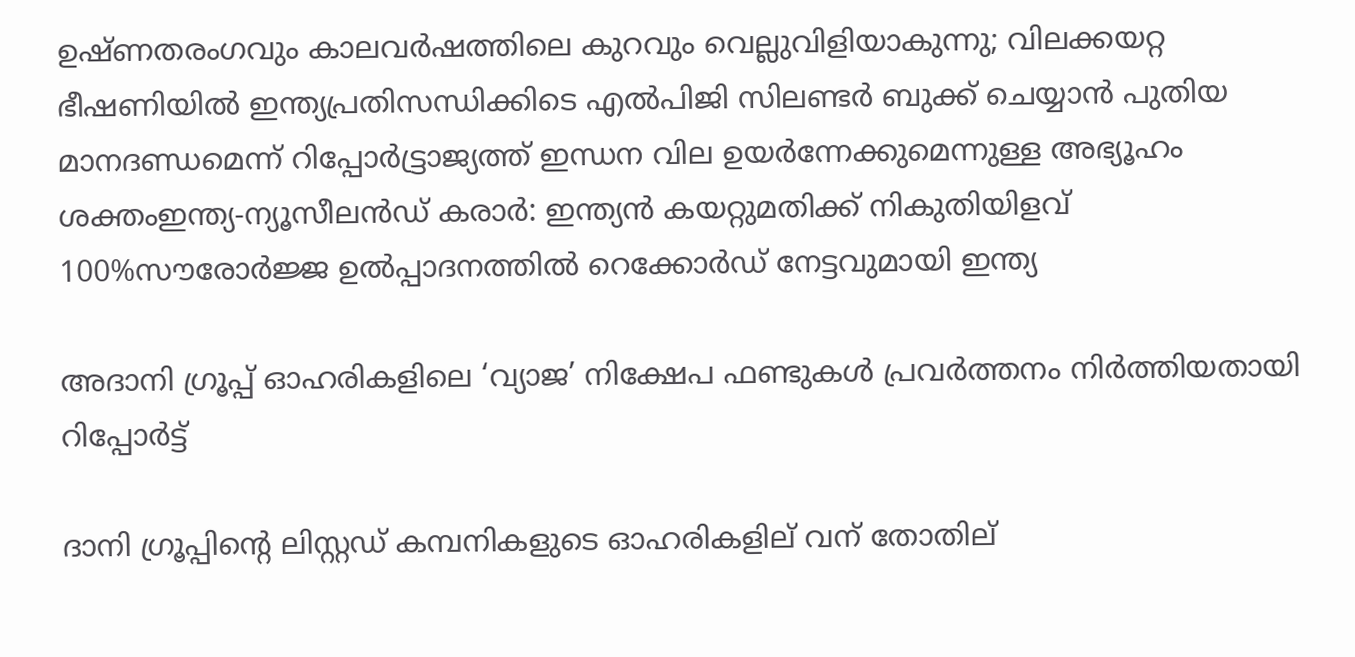ഉഷ്ണതരംഗവും കാലവർഷത്തിലെ കുറവും വെല്ലുവിളിയാകുന്നു; വിലക്കയറ്റ ഭീഷണിയില്‍ ഇന്ത്യപ്രതിസന്ധിക്കിടെ എൽപിജി സിലണ്ടർ ബുക്ക് ചെയ്യാൻ പുതിയ മാനദണ്ഡമെന്ന് റിപ്പോര്‍ട്ട്രാജ്യത്ത് ഇന്ധന വില ഉയർന്നേക്കുമെന്നുള്ള അഭ്യൂഹം ശക്തംഇന്ത്യ-ന്യൂസീലൻഡ് കരാർ: ഇന്ത്യൻ കയറ്റുമതിക്ക് നികുതിയിളവ് 100%സൗരോർജ്ജ ഉൽപ്പാദനത്തിൽ റെക്കോർഡ് നേട്ടവുമായി ഇന്ത്യ

അദാനി ഗ്രൂപ്പ് ഓഹരികളിലെ ‘വ്യാജ’ നിക്ഷേപ ഫണ്ടുകള്‍ പ്രവര്‍ത്തനം നിര്‍ത്തിയതായി റിപ്പോർട്ട്

ദാനി ഗ്രൂപ്പിന്റെ ലിസ്റ്റഡ് കമ്പനികളുടെ ഓഹരികളില് വന് തോതില്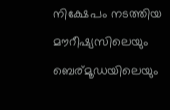നിക്ഷേപം നടത്തിയ മൗറീഷ്യസിലെയും ബെര്മൂഡയിലെയും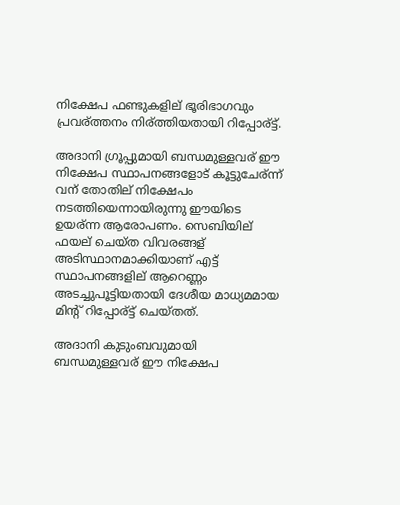നിക്ഷേപ ഫണ്ടുകളില് ഭൂരിഭാഗവും പ്രവര്ത്തനം നിര്ത്തിയതായി റിപ്പോര്ട്ട്.

അദാനി ഗ്രൂപ്പുമായി ബന്ധമുള്ളവര് ഈ നിക്ഷേപ സ്ഥാപനങ്ങളോട് കൂട്ടുചേര്ന്ന് വന് തോതില് നിക്ഷേപം നടത്തിയെന്നായിരുന്നു ഈയിടെ ഉയര്ന്ന ആരോപണം. സെബിയില് ഫയല് ചെയ്ത വിവരങ്ങള് അടിസ്ഥാനമാക്കിയാണ് എട്ട് സ്ഥാപനങ്ങളില് ആറെണ്ണം അടച്ചുപൂട്ടിയതായി ദേശീയ മാധ്യമമായ മിന്റ് റിപ്പോര്ട്ട് ചെയ്തത്.

അദാനി കുടുംബവുമായി ബന്ധമുള്ളവര് ഈ നിക്ഷേപ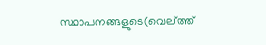സ്ഥാപനങ്ങളുടെ(വെല്ത്ത്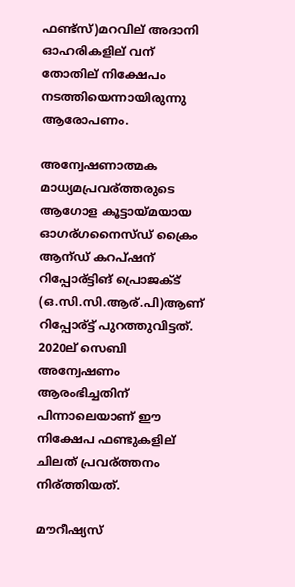ഫണ്ട്സ്)മറവില് അദാനി ഓഹരികളില് വന് തോതില് നിക്ഷേപം നടത്തിയെന്നായിരുന്നു ആരോപണം.

അന്വേഷണാത്മക മാധ്യമപ്രവര്ത്തരുടെ ആഗോള കൂട്ടായ്മയായ ഓഗര്ഗനൈസ്ഡ് ക്രൈം ആന്ഡ് കറപ്ഷന് റിപ്പോര്ട്ടിങ് പ്രൊജക്ട് (ഒ.സി.സി.ആര്.പി)ആണ് റിപ്പോര്ട്ട് പുറത്തുവിട്ടത്. 2020ല് സെബി അന്വേഷണം ആരംഭിച്ചതിന് പിന്നാലെയാണ് ഈ നിക്ഷേപ ഫണ്ടുകളില് ചിലത് പ്രവര്ത്തനം നിര്ത്തിയത്.

മൗറീഷ്യസ്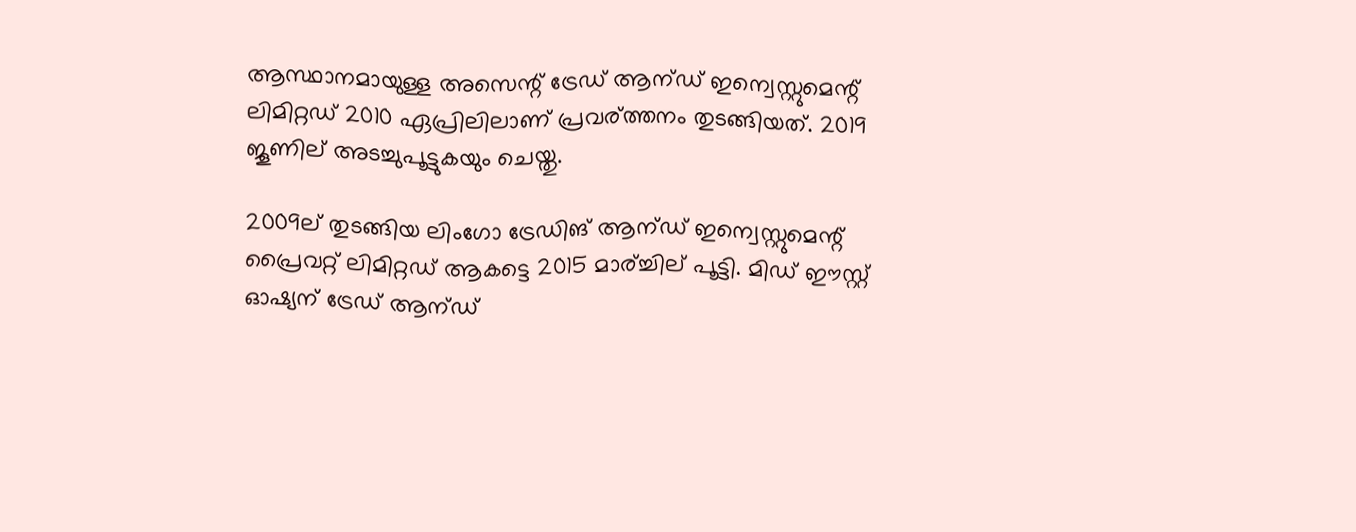ആസ്ഥാനമായുള്ള അസെന്റ് ട്രേഡ് ആന്ഡ് ഇന്വെസ്റ്റുമെന്റ് ലിമിറ്റഡ് 2010 ഏപ്രിലിലാണ് പ്രവര്ത്തനം തുടങ്ങിയത്. 2019 ജൂണില് അടച്ചുപൂട്ടുകയും ചെയ്തു.

2009ല് തുടങ്ങിയ ലിംഗോ ട്രേഡിങ് ആന്ഡ് ഇന്വെസ്റ്റുമെന്റ് പ്രൈവറ്റ് ലിമിറ്റഡ് ആകട്ടെ 2015 മാര്ച്ചില് പൂട്ടി. മിഡ് ഈസ്റ്റ് ഓഷ്യന് ട്രേഡ് ആന്ഡ്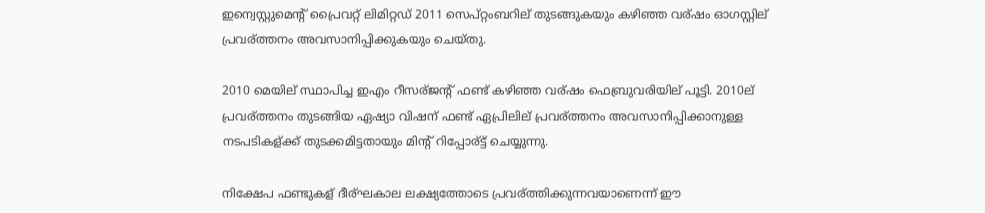ഇന്വെസ്റ്റുമെന്റ് പ്രൈവറ്റ് ലിമിറ്റഡ് 2011 സെപ്റ്റംബറില് തുടങ്ങുകയും കഴിഞ്ഞ വര്ഷം ഓഗസ്റ്റില് പ്രവര്ത്തനം അവസാനിപ്പിക്കുകയും ചെയ്തു.

2010 മെയില് സ്ഥാപിച്ച ഇഎം റീസര്ജന്റ് ഫണ്ട് കഴിഞ്ഞ വര്ഷം ഫെബ്രുവരിയില് പൂട്ടി. 2010ല് പ്രവര്ത്തനം തുടങ്ങിയ ഏഷ്യാ വിഷന് ഫണ്ട് ഏപ്രിലില് പ്രവര്ത്തനം അവസാനിപ്പിക്കാനുള്ള നടപടികള്ക്ക് തുടക്കമിട്ടതായും മിന്റ് റിപ്പോര്ട്ട് ചെയ്യുന്നു.

നിക്ഷേപ ഫണ്ടുകള് ദീര്ഘകാല ലക്ഷ്യത്തോടെ പ്രവര്ത്തിക്കുന്നവയാണെന്ന് ഈ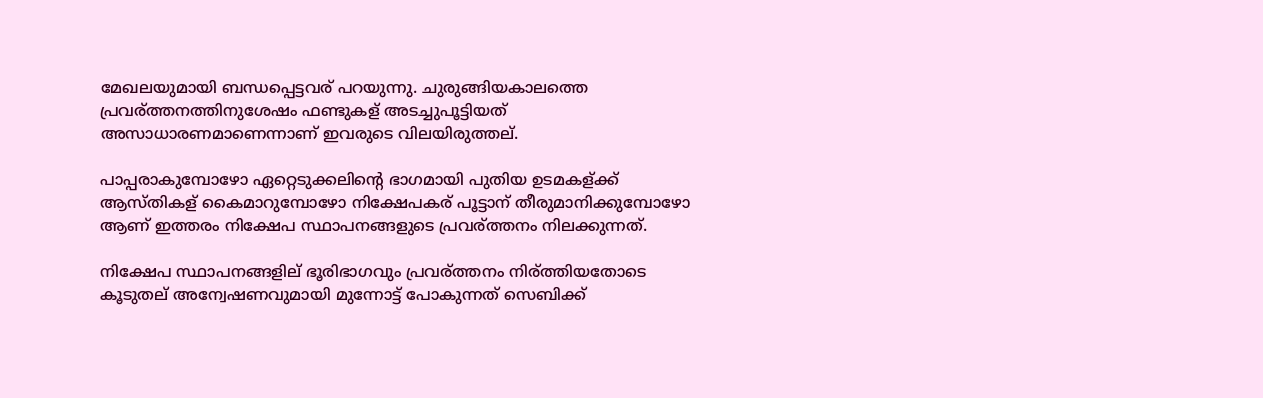മേഖലയുമായി ബന്ധപ്പെട്ടവര് പറയുന്നു. ചുരുങ്ങിയകാലത്തെ പ്രവര്ത്തനത്തിനുശേഷം ഫണ്ടുകള് അടച്ചുപൂട്ടിയത് അസാധാരണമാണെന്നാണ് ഇവരുടെ വിലയിരുത്തല്.

പാപ്പരാകുമ്പോഴോ ഏറ്റെടുക്കലിന്റെ ഭാഗമായി പുതിയ ഉടമകള്ക്ക് ആസ്തികള് കൈമാറുമ്പോഴോ നിക്ഷേപകര് പൂട്ടാന് തീരുമാനിക്കുമ്പോഴോ ആണ് ഇത്തരം നിക്ഷേപ സ്ഥാപനങ്ങളുടെ പ്രവര്ത്തനം നിലക്കുന്നത്.

നിക്ഷേപ സ്ഥാപനങ്ങളില് ഭൂരിഭാഗവും പ്രവര്ത്തനം നിര്ത്തിയതോടെ കൂടുതല് അന്വേഷണവുമായി മുന്നോട്ട് പോകുന്നത് സെബിക്ക്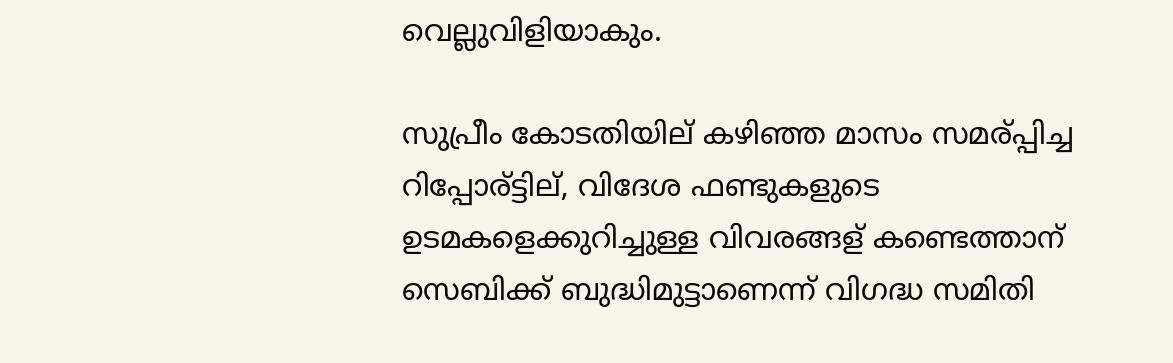വെല്ലുവിളിയാകും.

സുപ്രീം കോടതിയില് കഴിഞ്ഞ മാസം സമര്പ്പിച്ച റിപ്പോര്ട്ടില്, വിദേശ ഫണ്ടുകളുടെ ഉടമകളെക്കുറിച്ചുള്ള വിവരങ്ങള് കണ്ടെത്താന് സെബിക്ക് ബുദ്ധിമുട്ടാണെന്ന് വിഗദ്ധ സമിതി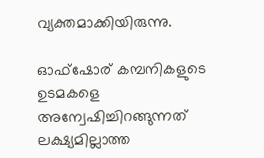വ്യക്തമാക്കിയിരുന്നു.

ഓഫ്ഷോര് കമ്പനികളുടെ ഉടമകളെ അന്വേഷിച്ചിറങ്ങുന്നത് ലക്ഷ്യമില്ലാത്ത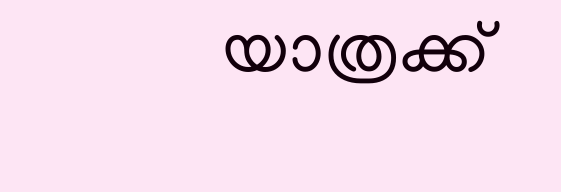യാത്രക്ക്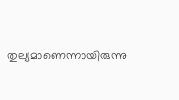തുല്യമാണെന്നായിരുന്നു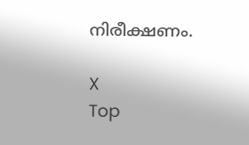നിരീക്ഷണം.

X
Top